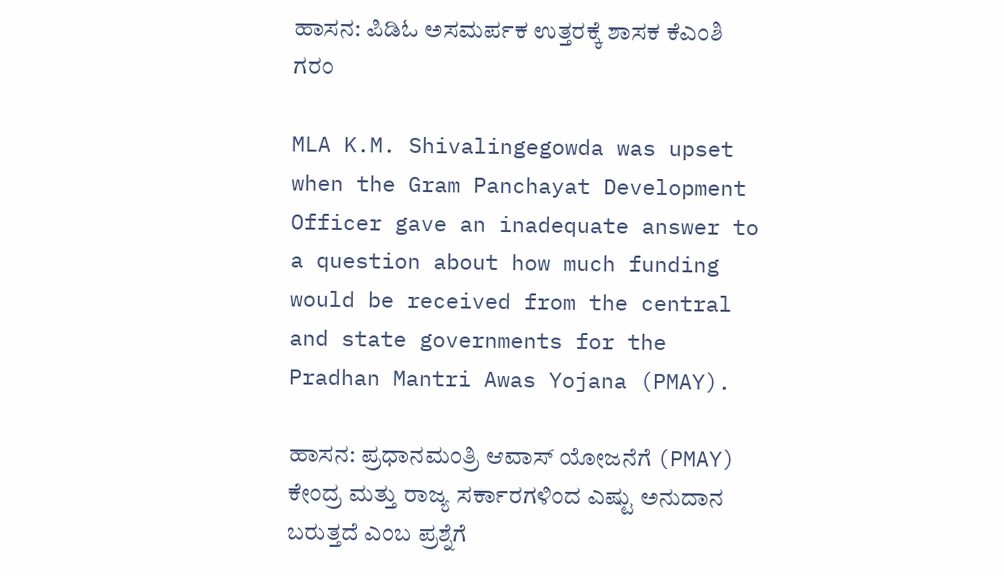ಹಾಸನ: ಪಿಡಿಓ ಅಸಮರ್ಪಕ ಉತ್ತರಕ್ಕೆ ಶಾಸಕ ಕೆಎಂಶಿ ಗರಂ

MLA K.M. Shivalingegowda was upset when the Gram Panchayat Development Officer gave an inadequate answer to a question about how much funding would be received from the central and state governments for the Pradhan Mantri Awas Yojana (PMAY).

ಹಾಸನ: ಪ್ರಧಾನಮಂತ್ರಿ ಆವಾಸ್ ಯೋಜನೆಗೆ (PMAY) ಕೇಂದ್ರ ಮತ್ತು ರಾಜ್ಯ ಸರ್ಕಾರಗಳಿಂದ ಎಷ್ಟು ಅನುದಾನ ಬರುತ್ತದೆ ಎಂಬ ಪ್ರಶ್ನೆಗೆ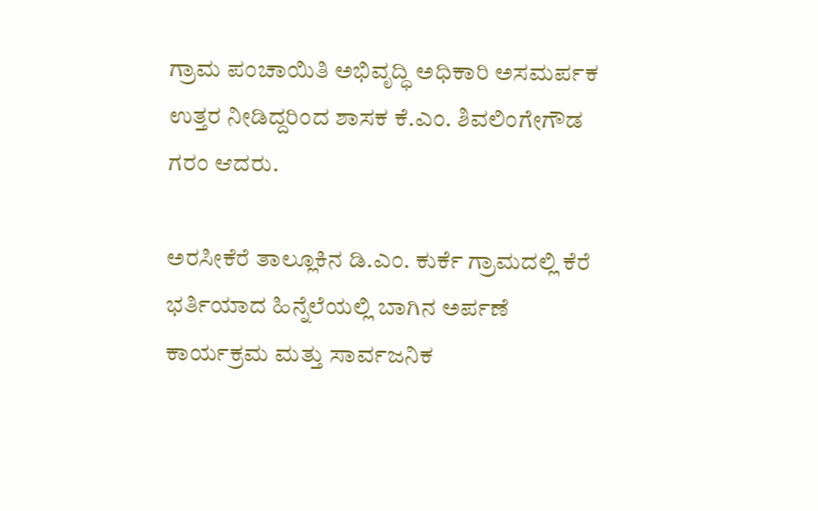ಗ್ರಾಮ ಪಂಚಾಯಿತಿ ಅಭಿವೃದ್ಧಿ ಅಧಿಕಾರಿ ಅಸಮರ್ಪಕ ಉತ್ತರ ನೀಡಿದ್ದರಿಂದ ಶಾಸಕ ಕೆ.ಎಂ. ಶಿವಲಿಂಗೇಗೌಡ ಗರಂ ಆದರು.

ಅರಸೀಕೆರೆ ತಾಲ್ಲೂಕಿನ ಡಿ.ಎಂ. ಕುರ್ಕೆ ಗ್ರಾಮದಲ್ಲಿ ಕೆರೆ ಭರ್ತಿಯಾದ ಹಿನ್ನೆಲೆಯಲ್ಲಿ ಬಾಗಿನ ಅರ್ಪಣೆ ಕಾರ್ಯಕ್ರಮ ಮತ್ತು ಸಾರ್ವಜನಿಕ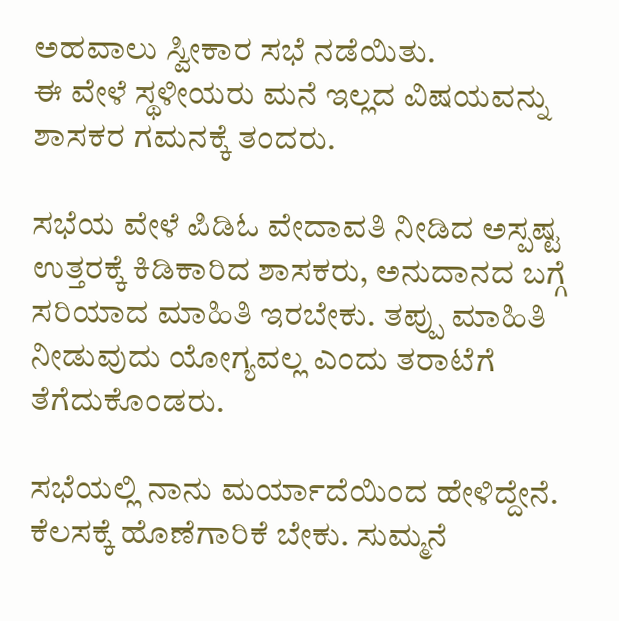ಅಹವಾಲು ಸ್ವೀಕಾರ ಸಭೆ ನಡೆಯಿತು.
ಈ ವೇಳೆ ಸ್ಥಳೀಯರು ಮನೆ ಇಲ್ಲದ ವಿಷಯವನ್ನು ಶಾಸಕರ ಗಮನಕ್ಕೆ ತಂದರು.

ಸಭೆಯ ವೇಳೆ ಪಿಡಿಓ ವೇದಾವತಿ ನೀಡಿದ ಅಸ್ಪಷ್ಟ ಉತ್ತರಕ್ಕೆ ಕಿಡಿಕಾರಿದ ಶಾಸಕರು, ಅನುದಾನದ ಬಗ್ಗೆ ಸರಿಯಾದ ಮಾಹಿತಿ ಇರಬೇಕು. ತಪ್ಪು ಮಾಹಿತಿ ನೀಡುವುದು ಯೋಗ್ಯವಲ್ಲ ಎಂದು ತರಾಟೆಗೆ ತೆಗೆದುಕೊಂಡರು.

ಸಭೆಯಲ್ಲಿ ನಾನು ಮರ್ಯಾದೆಯಿಂದ ಹೇಳಿದ್ದೇನೆ. ಕೆಲಸಕ್ಕೆ ಹೊಣೆಗಾರಿಕೆ ಬೇಕು. ಸುಮ್ಮನೆ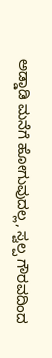ಅಡ್ಡಾಡಿ ಮನೆಗೆ ಹೋಗುವುದಲ್ಲ, ಸ್ವಲ್ಪ ಗೌರವದಿಂದ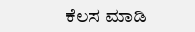ಕೆಲಸ ಮಾಡಿ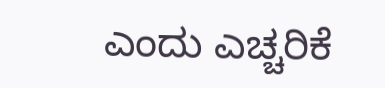ಎಂದು ಎಚ್ಚರಿಕೆ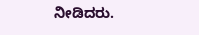ನೀಡಿದರು.